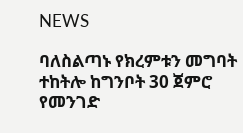NEWS

ባለስልጣኑ የክረምቱን መግባት ተከትሎ ከግንቦት 30 ጀምሮ የመንገድ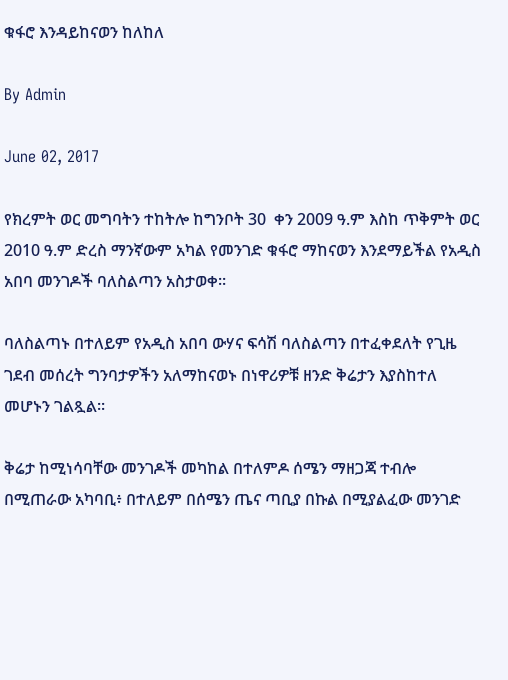ቁፋሮ እንዳይከናወን ከለከለ

By Admin

June 02, 2017

የክረምት ወር መግባትን ተከትሎ ከግንቦት 30  ቀን 2009 ዓ.ም እስከ ጥቅምት ወር 2010 ዓ.ም ድረስ ማንኛውም አካል የመንገድ ቁፋሮ ማከናወን እንደማይችል የአዲስ አበባ መንገዶች ባለስልጣን አስታወቀ።

ባለስልጣኑ በተለይም የአዲስ አበባ ውሃና ፍሳሽ ባለስልጣን በተፈቀደለት የጊዜ ገደብ መሰረት ግንባታዎችን አለማከናወኑ በነዋሪዎቹ ዘንድ ቅሬታን እያስከተለ መሆኑን ገልጿል፡፡

ቅሬታ ከሚነሳባቸው መንገዶች መካከል በተለምዶ ሰሜን ማዘጋጃ ተብሎ በሚጠራው አካባቢ፥ በተለይም በሰሜን ጤና ጣቢያ በኩል በሚያልፈው መንገድ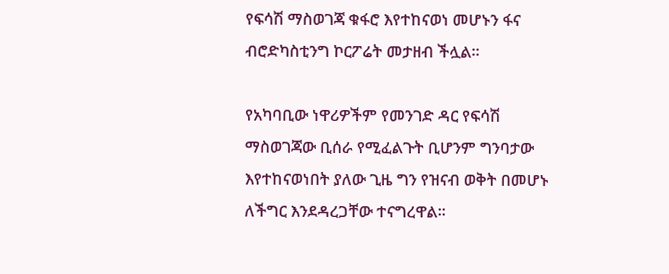የፍሳሽ ማስወገጃ ቁፋሮ እየተከናወነ መሆኑን ፋና ብሮድካስቲንግ ኮርፖሬት መታዘብ ችሏል።

የአካባቢው ነዋሪዎችም የመንገድ ዳር የፍሳሽ ማስወገጃው ቢሰራ የሚፈልጉት ቢሆንም ግንባታው እየተከናወነበት ያለው ጊዜ ግን የዝናብ ወቅት በመሆኑ ለችግር እንደዳረጋቸው ተናግረዋል፡፡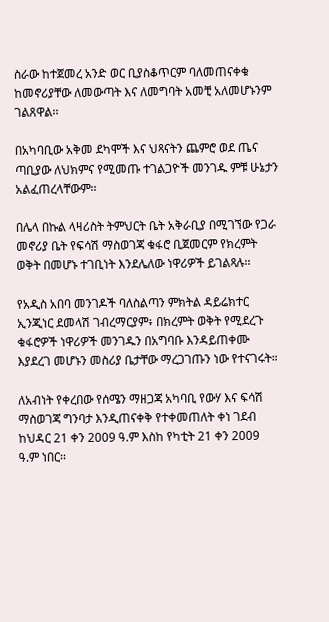ስራው ከተጀመረ አንድ ወር ቢያስቆጥርም ባለመጠናቀቁ ከመኖሪያቸው ለመውጣት እና ለመግባት አመቺ አለመሆኑንም ገልጸዋል፡፡

በአካባቢው አቅመ ደካሞች እና ህጻናትን ጨምሮ ወደ ጤና ጣቢያው ለህክምና የሚመጡ ተገልጋዮች መንገዱ ምቹ ሁኔታን አልፈጠረላቸውም፡፡

በሌላ በኩል ላዛሪስት ትምህርት ቤት አቅራቢያ በሚገኘው የጋራ መኖሪያ ቤት የፍሳሽ ማስወገጃ ቁፋሮ ቢጀመርም የክረምት ወቅት በመሆኑ ተገቢነት እንደሌለው ነዋሪዎች ይገልጻሉ፡፡

የአዲስ አበባ መንገዶች ባለስልጣን ምክትል ዳይሬክተር ኢንጂነር ደመላሽ ገብረማርያም፥ በክረምት ወቅት የሚደረጉ ቁፋሮዎች ነዋሪዎች መንገዱን በአግባቡ እንዳይጠቀሙ እያደረገ መሆኑን መስሪያ ቤታቸው ማረጋገጡን ነው የተናገሩት።

ለአብነት የቀረበው የሰሜን ማዘጋጃ አካባቢ የውሃ እና ፍሳሽ ማስወገጃ ግንባታ እንዲጠናቀቅ የተቀመጠለት ቀነ ገደብ ከህዳር 21 ቀን 2009 ዓ.ም እስከ የካቲት 21 ቀን 2009 ዓ.ም ነበር፡፡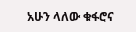አሁን ላለው ቁፋሮና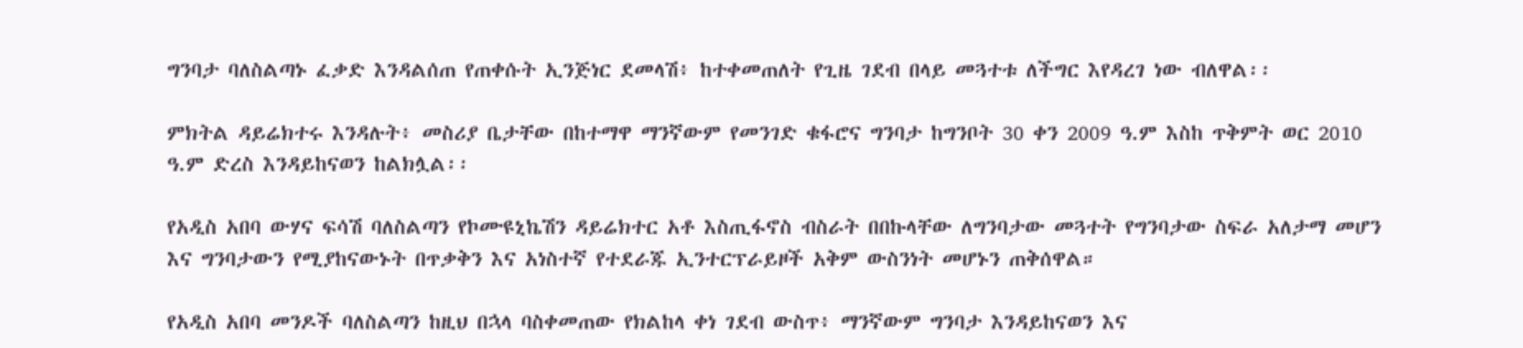ግንባታ ባለስልጣኑ ፈቃድ እንዳልሰጠ የጠቀሱት ኢንጅነር ደመላሽ፥ ከተቀመጠለት የጊዜ ገደብ በላይ መጓተቱ ለችግር እየዳረገ ነው ብለዋል፡፡

ምክትል ዳይሬክተሩ እንዳሉት፥ መስሪያ ቤታቸው በከተማዋ ማንኛውም የመንገድ ቁፋሮና ግንባታ ከግንቦት 30 ቀን 2009 ዓ.ም እስከ ጥቅምት ወር 2010 ዓ.ም ድረስ እንዳይከናወን ከልክሏል፡፡

የአዲስ አበባ ውሃና ፍሳሽ ባለስልጣን የኮሙዩኒኬሽን ዳይሬክተር አቶ እስጢፋኖስ ብስራት በበኩላቸው ለግንባታው መጓተት የግንባታው ስፍራ አለታማ መሆን እና ግንባታውን የሚያከናውኑት በጥቃቅን እና አነስተኛ የተደራጁ ኢንተርፕራይዞች አቅም ውስንነት መሆኑን ጠቅሰዋል።

የአዲስ አበባ መንዶች ባለስልጣን ከዚህ በኋላ ባስቀመጠው የክልከላ ቀነ ገደብ ውስጥ፥ ማንኛውም ግንባታ እንዳይከናወን እና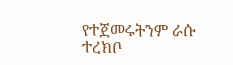የተጀመሩትንም ራሱ ተረክቦ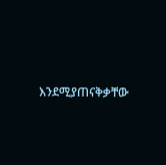እንደሚያጠናቅቃቸው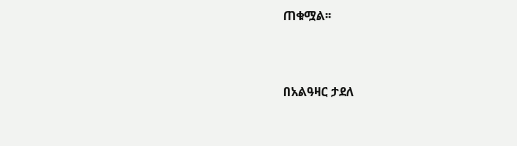ጠቁሟል፡፡



በአልዓዛር ታደለ